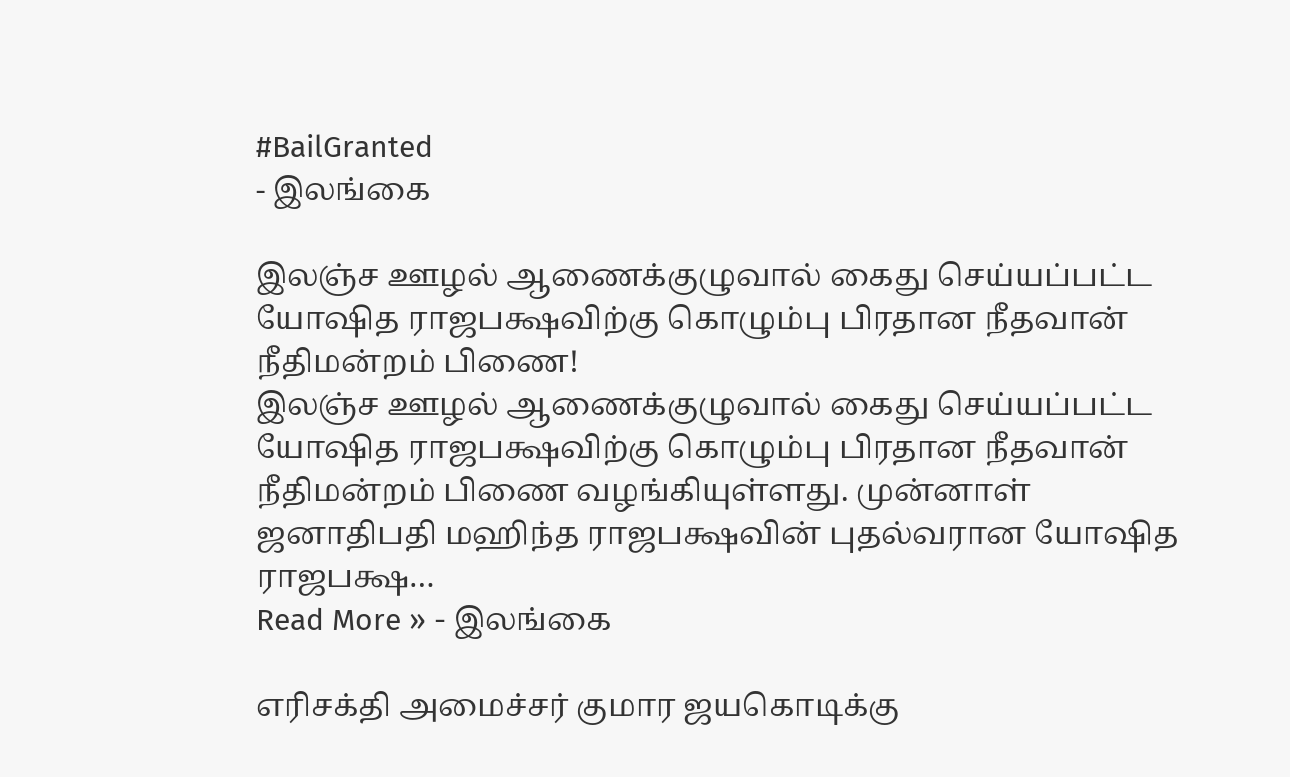#BailGranted
- இலங்கை

இலஞ்ச ஊழல் ஆணைக்குழுவால் கைது செய்யப்பட்ட யோஷித ராஜபக்ஷவிற்கு கொழும்பு பிரதான நீதவான் நீதிமன்றம் பிணை!
இலஞ்ச ஊழல் ஆணைக்குழுவால் கைது செய்யப்பட்ட யோஷித ராஜபக்ஷவிற்கு கொழும்பு பிரதான நீதவான் நீதிமன்றம் பிணை வழங்கியுள்ளது. முன்னாள் ஜனாதிபதி மஹிந்த ராஜபக்ஷவின் புதல்வரான யோஷித ராஜபக்ஷ…
Read More » - இலங்கை

எரிசக்தி அமைச்சர் குமார ஜயகொடிக்கு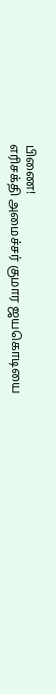பிணை!
எரிசக்தி அமைச்சர் குமார ஜயகொடியை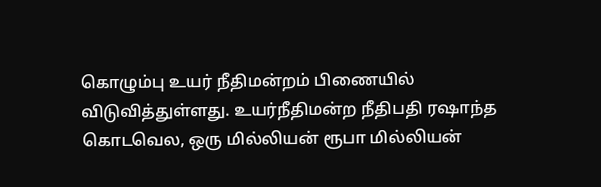கொழும்பு உயர் நீதிமன்றம் பிணையில் விடுவித்துள்ளது. உயர்நீதிமன்ற நீதிபதி ரஷாந்த கொடவெல, ஒரு மில்லியன் ரூபா மில்லியன்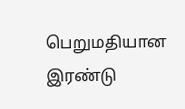பெறுமதியான இரண்டு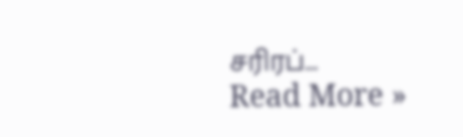சரிரப்…
Read More »